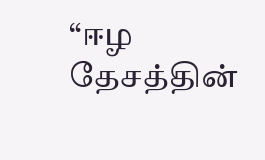“ஈழ தேசத்தின்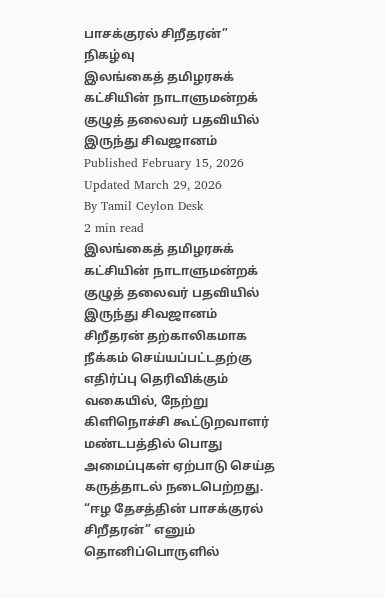பாசக்குரல் சிறீதரன்” நிகழ்வு
இலங்கைத் தமிழரசுக் கட்சியின் நாடாளுமன்றக் குழுத் தலைவர் பதவியில் இருந்து சிவஜானம்
Published February 15, 2026
Updated March 29, 2026
By Tamil Ceylon Desk
2 min read
இலங்கைத் தமிழரசுக் கட்சியின் நாடாளுமன்றக் குழுத் தலைவர் பதவியில் இருந்து சிவஜானம் சிறீதரன் தற்காலிகமாக நீக்கம் செய்யப்பட்டதற்கு எதிர்ப்பு தெரிவிக்கும் வகையில், நேற்று கிளிநொச்சி கூட்டுறவாளர் மண்டபத்தில் பொது அமைப்புகள் ஏற்பாடு செய்த கருத்தாடல் நடைபெற்றது.
“ஈழ தேசத்தின் பாசக்குரல் சிறீதரன்” எனும் தொனிப்பொருளில்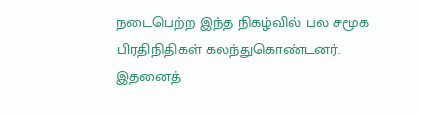நடைபெற்ற இந்த நிகழ்வில் பல சமூக பிரதிநிதிகள் கலந்துகொண்டனர்.
இதனைத்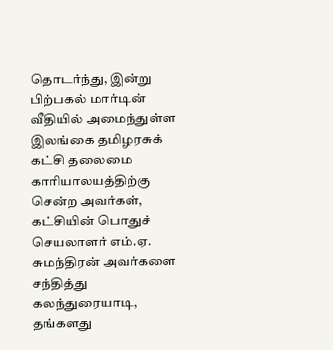தொடர்ந்து, இன்று பிற்பகல் மார்டின் வீதியில் அமைந்துள்ள இலங்கை தமிழரசுக் கட்சி தலைமை காரியாலயத்திற்கு சென்ற அவர்கள், கட்சியின் பொதுச் செயலாளர் எம்.ஏ. சுமந்திரன் அவர்களை சந்தித்து கலந்துரையாடி, தங்களது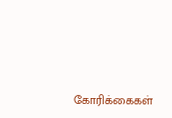கோரிக்கைகள்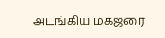அடங்கிய மகஜரை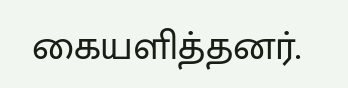கையளித்தனர்.